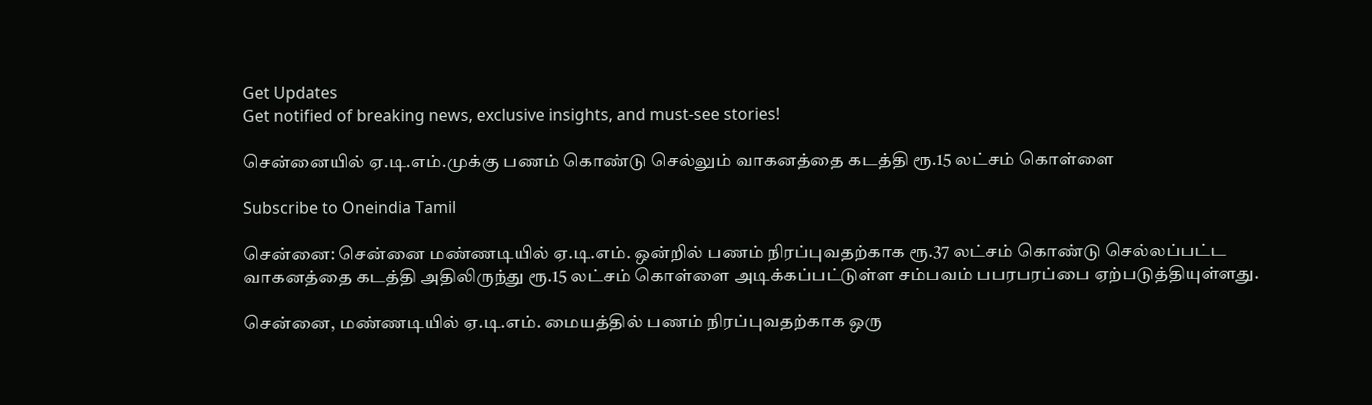Get Updates
Get notified of breaking news, exclusive insights, and must-see stories!

சென்னையில் ஏ.டி.எம்.முக்கு பணம் கொண்டு செல்லும் வாகனத்தை கடத்தி ரூ.15 லட்சம் கொள்ளை

Subscribe to Oneindia Tamil

சென்னை: சென்னை மண்ணடியில் ஏ.டி.எம். ஒன்றில் பணம் நிரப்புவதற்காக ரூ.37 லட்சம் கொண்டு செல்லப்பட்ட வாகனத்தை கடத்தி அதிலிருந்து ரூ.15 லட்சம் கொள்ளை அடிக்கப்பட்டுள்ள சம்பவம் பபரபரப்பை ஏற்படுத்தியுள்ளது.

சென்னை, மண்ணடியில் ஏ.டி.எம். மையத்தில் பணம் நிரப்புவதற்காக ஒரு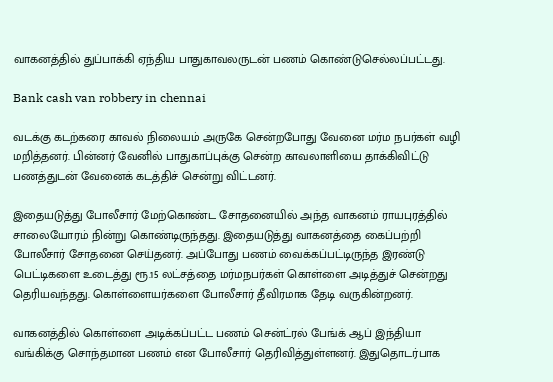வாகனத்தில் துப்பாக்கி ஏந்திய பாதுகாவலருடன் பணம் கொண்டுசெல்லப்பட்டது.

Bank cash van robbery in chennai

வடக்கு கடற்கரை காவல் நிலையம் அருகே சென்றபோது வேனை மர்ம நபர்கள் வழி மறித்தனர். பின்னர் வேனில் பாதுகாப்புக்கு சென்ற காவலாளியை தாக்கிவிட்டு பணத்துடன் வேனைக் கடத்திச் சென்று விட்டனர்.

இதையடுத்து போலீசார் மேற்கொண்ட சோதனையில் அந்த வாகனம் ராயபுரத்தில் சாலையோரம் நின்று கொண்டிருந்தது. இதையடுத்து வாகனத்தை கைப்பற்றி போலீசார் சோதனை செய்தனர். அப்போது பணம் வைக்கப்பட்டிருந்த இரண்டு பெட்டிகளை உடைத்து ரூ.15 லட்சத்தை மர்மநபர்கள் கொள்ளை அடித்துச் சென்றது தெரியவந்தது. கொள்ளையர்களை போலீசார் தீவிரமாக தேடி வருகின்றனர்.

வாகனத்தில் கொள்ளை அடிக்கப்பட்ட பணம் சென்ட்ரல் பேங்க் ஆப் இந்தியா வங்கிக்கு சொந்தமான பணம் என போலீசார் தெரிவித்துள்ளனர். இதுதொடர்பாக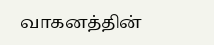வாகனத்தின்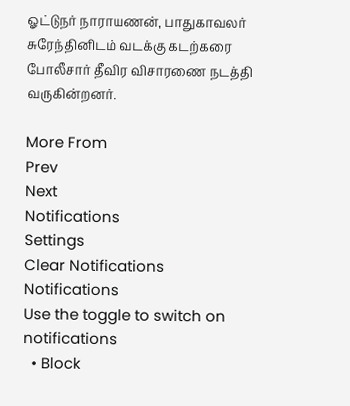ஓட்டுநர் நாராயணன், பாதுகாவலர் சுரேந்தினிடம் வடக்கு கடற்கரை போலீசார் தீவிர விசாரணை நடத்தி வருகின்றனர்.

More From
Prev
Next
Notifications
Settings
Clear Notifications
Notifications
Use the toggle to switch on notifications
  • Block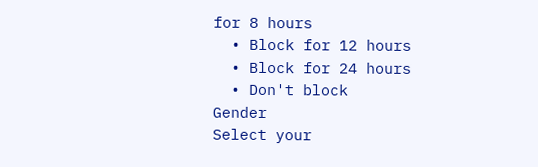for 8 hours
  • Block for 12 hours
  • Block for 24 hours
  • Don't block
Gender
Select your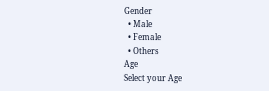Gender
  • Male
  • Female
  • Others
Age
Select your Age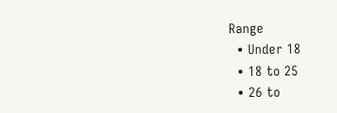Range
  • Under 18
  • 18 to 25
  • 26 to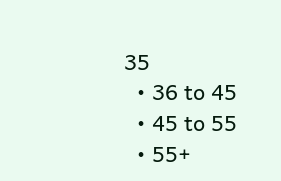35
  • 36 to 45
  • 45 to 55
  • 55+